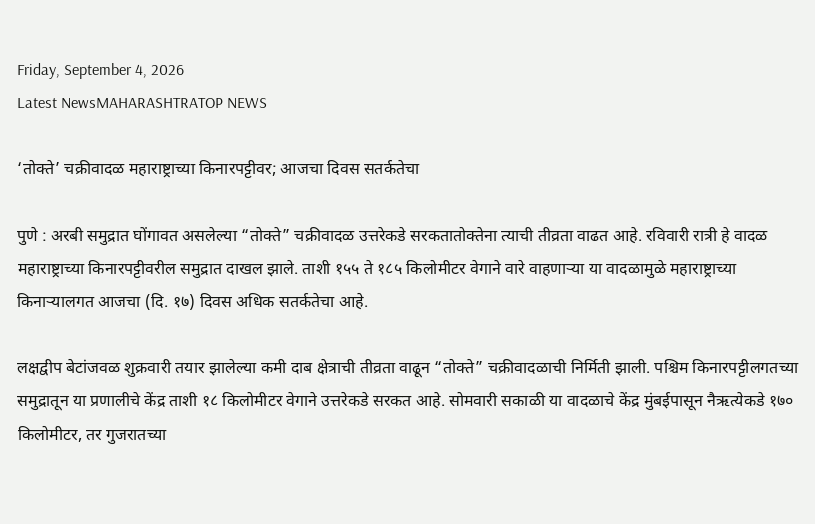Friday, September 4, 2026
Latest NewsMAHARASHTRATOP NEWS

‘तोक्ते’ चक्रीवादळ महाराष्ट्राच्या किनारपट्टीवर; आजचा दिवस सतर्कतेचा

पुणे : अरबी समुद्रात घोंगावत असलेल्या “तोक्ते” चक्रीवादळ उत्तरेकडे सरकतातोक्तेना त्याची तीव्रता वाढत आहे. रविवारी रात्री हे वादळ महाराष्ट्राच्या किनारपट्टीवरील समुद्रात दाखल झाले. ताशी १५५ ते १८५ किलोमीटर वेगाने वारे वाहणाऱ्या या वादळामुळे महाराष्ट्राच्या किनाऱ्यालगत आजचा (दि. १७) दिवस अधिक सतर्कतेचा आहे.

लक्षद्वीप बेटांजवळ शुक्रवारी तयार झालेल्या कमी दाब क्षेत्राची तीव्रता वाढून “तोक्ते” चक्रीवादळाची निर्मिती झाली. पश्चिम किनारपट्टीलगतच्या समुद्रातून या प्रणालीचे केंद्र ताशी १८ किलोमीटर वेगाने उत्तरेकडे सरकत आहे. सोमवारी सकाळी या वादळाचे केंद्र मुंबईपासून नैऋत्येकडे १७० किलोमीटर, तर गुजरातच्या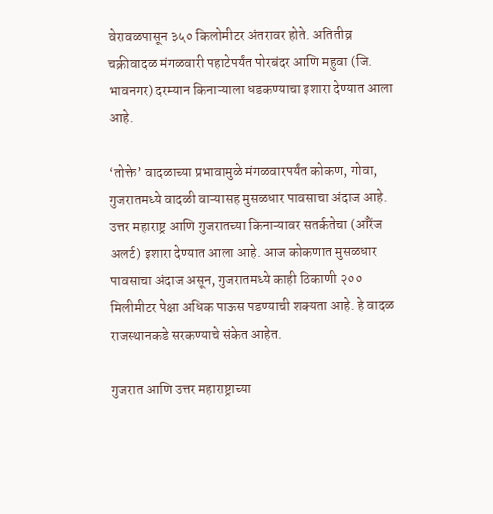वेरावळपासून ३५० किलोमीटर अंतरावर होते. अतितीव्र चक्रीवादळ मंगळवारी पहाटेपर्यंत पोरबंदर आणि महुवा (जि. भावनगर) दरम्यान किनाऱ्याला धडकण्याचा इशारा देण्यात आला आहे.

‘तोक्ते’ वादळाच्या प्रभावामुळे मंगळवारपर्यंत कोकण, गोवा, गुजरातमध्ये वादळी वाऱ्यासह मुसळधार पावसाचा अंदाज आहे. उत्तर महाराष्ट्र आणि गुजरातच्या किनाऱ्यावर सतर्कतेचा (ऑरेंज अलर्ट) इशारा देण्यात आला आहे. आज कोकणात मुसळधार पावसाचा अंदाज असून, गुजरातमध्ये काही ठिकाणी २०० मिलीमीटर पेक्षा अधिक पाऊस पडण्याची शक्यता आहे. हे वादळ राजस्थानकडे सरकण्याचे संकेत आहेत.

गुजरात आणि उत्तर महाराष्ट्राच्या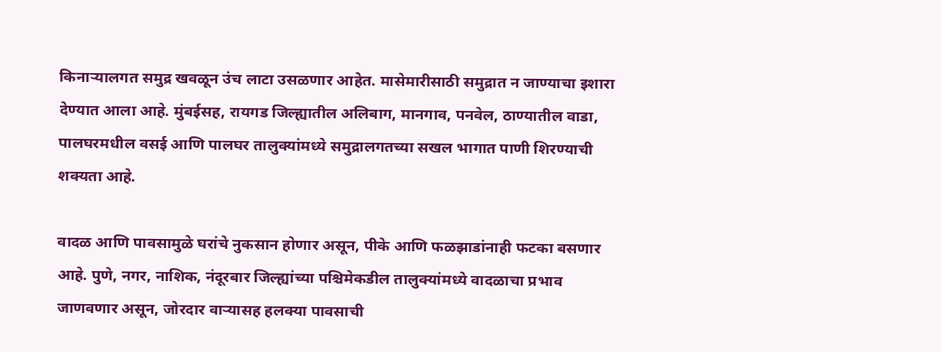किनाऱ्यालगत समुद्र खवळून उंच लाटा उसळणार आहेत. मासेमारीसाठी समुद्रात न जाण्याचा इशारा देण्यात आला आहे. मुंबईसह, रायगड जिल्ह्यातील अलिबाग, मानगाव, पनवेल, ठाण्यातील वाडा, पालघरमधील वसई आणि पालघर तालुक्यांमध्ये समुद्रालगतच्या सखल भागात पाणी शिरण्याची शक्यता आहे.

वादळ आणि पावसामुळे घरांचे नुकसान होणार असून, पीके आणि फळझाडांनाही फटका बसणार आहे. पुणे, नगर, नाशिक, नंदूरबार जिल्ह्यांच्या पश्चिमेकडील तालुक्यांमध्ये वादळाचा प्रभाव जाणवणार असून, जोरदार वाऱ्यासह हलक्या पावसाची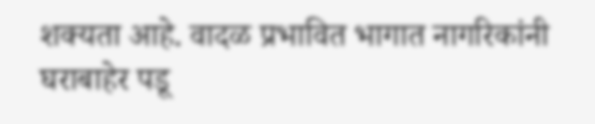शक्यता आहे. वादळ प्रभावित भागात नागरिकांनी घराबाहेर पडू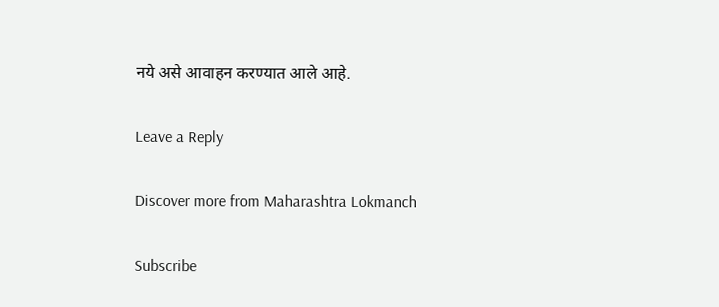नये असे आवाहन करण्यात आले आहे.

Leave a Reply

Discover more from Maharashtra Lokmanch

Subscribe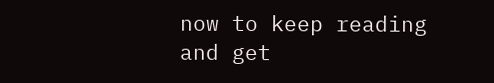now to keep reading and get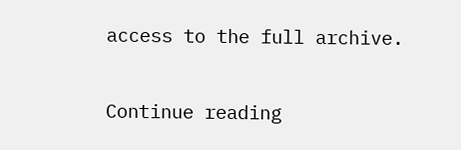access to the full archive.

Continue reading